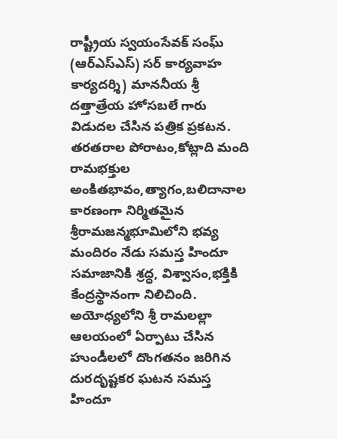రాష్ట్రీయ స్వయంసేవక్ సంఘ్ (ఆర్ఎస్ఎస్) సర్ కార్యవాహ కార్యదర్శి) మాననీయ శ్రీ దత్తాత్రేయ హోసబలే గారు విడుదల చేసిన పత్రిక ప్రకటన.
తరతరాల పోరాటం,కోట్లాది మంది రామభక్తుల అంకితభావం,త్యాగం,బలిదానాల కారణంగా నిర్మితమైన శ్రీరామజన్మభూమిలోని భవ్య మందిరం నేడు సమస్త హిందూ సమాజానికి శ్రద్ధ, విశ్వాసం,భక్తికి కేంద్రస్థానంగా నిలిచింది. అయోధ్యలోని శ్రీ రామలల్లా ఆలయంలో ఏర్పాటు చేసిన హుండీలలో దొంగతనం జరిగిన దురదృష్టకర ఘటన సమస్త హిందూ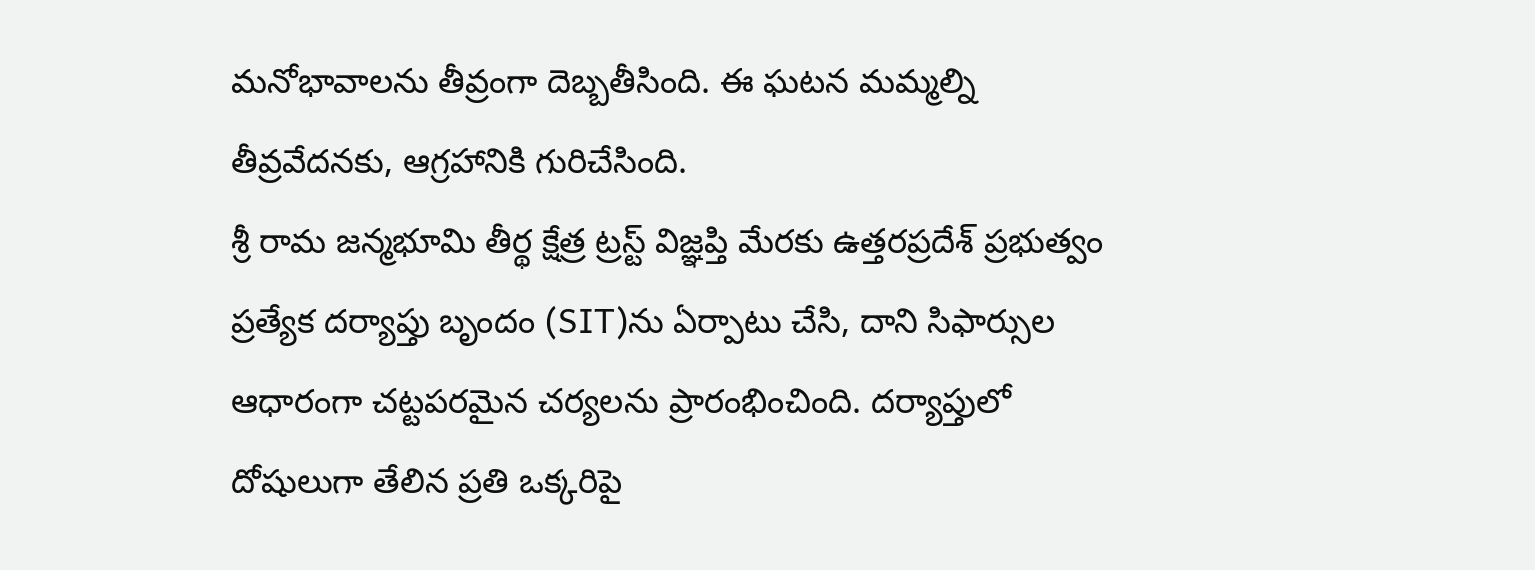మనోభావాలను తీవ్రంగా దెబ్బతీసింది. ఈ ఘటన మమ్మల్ని తీవ్రవేదనకు, ఆగ్రహానికి గురిచేసింది.
శ్రీ రామ జన్మభూమి తీర్థ క్షేత్ర ట్రస్ట్ విజ్ఞప్తి మేరకు ఉత్తరప్రదేశ్ ప్రభుత్వం ప్రత్యేక దర్యాప్తు బృందం (SIT)ను ఏర్పాటు చేసి, దాని సిఫార్సుల ఆధారంగా చట్టపరమైన చర్యలను ప్రారంభించింది. దర్యాప్తులో దోషులుగా తేలిన ప్రతి ఒక్కరిపై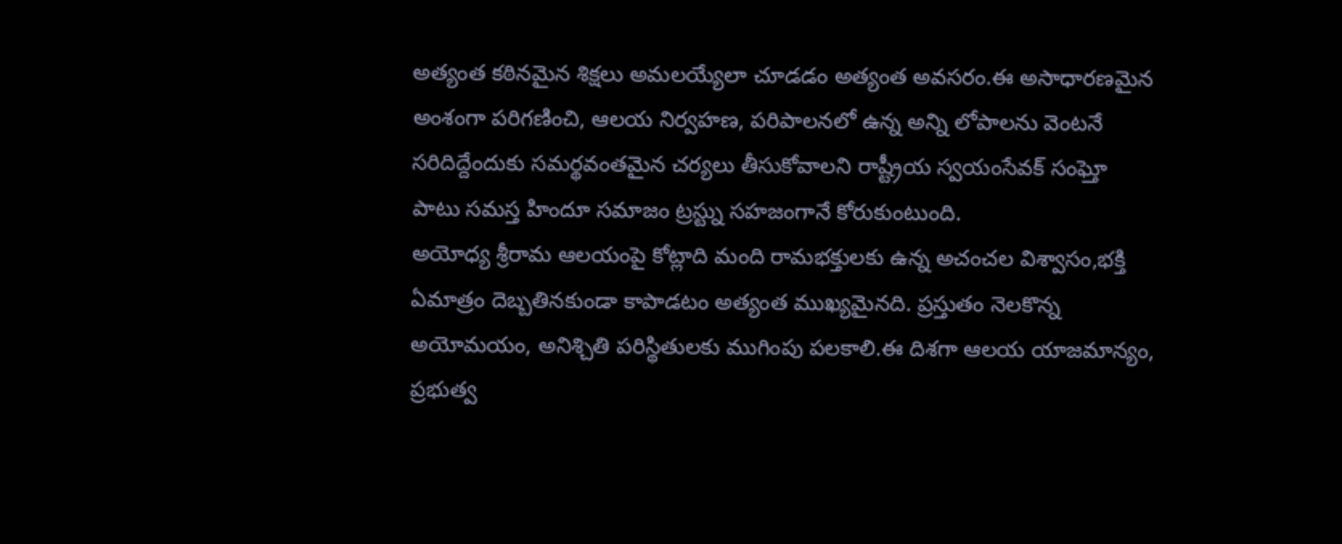అత్యంత కఠినమైన శిక్షలు అమలయ్యేలా చూడడం అత్యంత అవసరం.ఈ అసాధారణమైన అంశంగా పరిగణించి, ఆలయ నిర్వహణ, పరిపాలనలో ఉన్న అన్ని లోపాలను వెంటనే సరిదిద్దేందుకు సమర్థవంతమైన చర్యలు తీసుకోవాలని రాష్ట్రీయ స్వయంసేవక్ సంఘ్తో పాటు సమస్త హిందూ సమాజం ట్రస్ట్ను సహజంగానే కోరుకుంటుంది.
అయోధ్య శ్రీరామ ఆలయంపై కోట్లాది మంది రామభక్తులకు ఉన్న అచంచల విశ్వాసం,భక్తి ఏమాత్రం దెబ్బతినకుండా కాపాడటం అత్యంత ముఖ్యమైనది. ప్రస్తుతం నెలకొన్న అయోమయం, అనిశ్చితి పరిస్థితులకు ముగింపు పలకాలి.ఈ దిశగా ఆలయ యాజమాన్యం, ప్రభుత్వ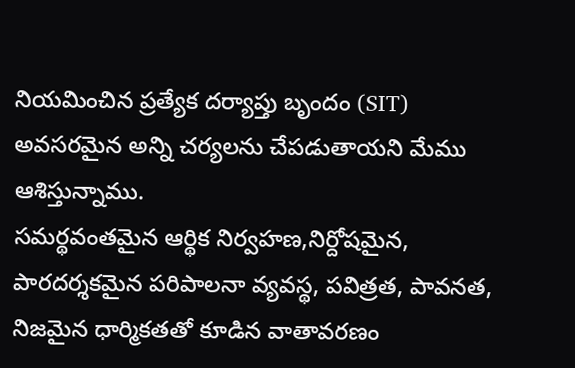నియమించిన ప్రత్యేక దర్యాప్తు బృందం (SIT) అవసరమైన అన్ని చర్యలను చేపడుతాయని మేము ఆశిస్తున్నాము.
సమర్థవంతమైన ఆర్థిక నిర్వహణ,నిర్దోషమైన, పారదర్శకమైన పరిపాలనా వ్యవస్థ, పవిత్రత, పావనత, నిజమైన ధార్మికతతో కూడిన వాతావరణం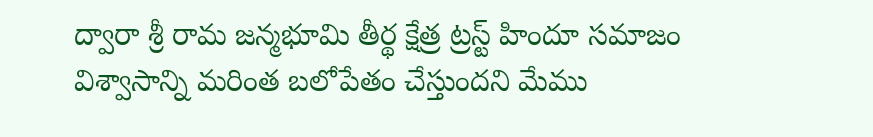ద్వారా శ్రీ రామ జన్మభూమి తీర్థ క్షేత్ర ట్రస్ట్ హిందూ సమాజం విశ్వాసాన్ని మరింత బలోపేతం చేస్తుందని మేము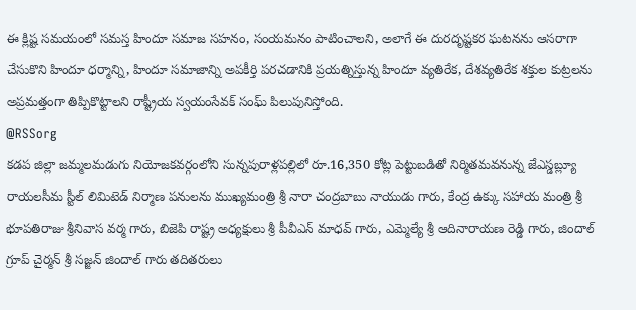ఈ క్లిష్ట సమయంలో సమస్త హిందూ సమాజ సహనం, సంయమనం పాటించాలని, అలాగే ఈ దురదృష్టకర ఘటనను ఆసరాగా చేసుకొని హిందూ ధర్మాన్ని, హిందూ సమాజాన్ని అపకీర్తి పరచడానికి ప్రయత్నిస్తున్న హిందూ వ్యతిరేక, దేశవ్యతిరేక శక్తుల కుట్రలను అప్రమత్తంగా తిప్పికొట్టాలని రాష్ట్రీయ స్వయంసేవక్ సంఘ్ పిలుపునిస్తోంది.
@RSSorg
కడప జిల్లా జమ్మలమడుగు నియోజకవర్గంలోని సున్నపురాళ్లపల్లిలో రూ.16,350 కోట్ల పెట్టుబడితో నిర్మితమవనున్న జేఎస్డబ్ల్యూ రాయలసీమ స్టీల్ లిమిటెడ్ నిర్మాణ పనులను ముఖ్యమంత్రి శ్రీ నారా చంద్రబాబు నాయుడు గారు, కేంద్ర ఉక్కు సహాయ మంత్రి శ్రీ భూపతిరాజు శ్రీనివాస వర్మ గారు, బిజెపి రాష్ట్ర అధ్యక్షులు శ్రీ పీవీఎన్ మాధవ్ గారు, ఎమ్మెల్యే శ్రీ ఆదినారాయణ రెడ్డి గారు, జిందాల్ గ్రూప్ చైర్మన్ శ్రీ సజ్జన్ జిందాల్ గారు తదితరులు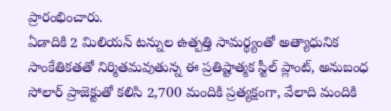ప్రారంభించారు.
ఏడాదికి 2 మిలియన్ టన్నుల ఉత్పత్తి సామర్థ్యంతో అత్యాధునిక సాంకేతికతతో నిర్మితమవుతున్న ఈ ప్రతిష్టాత్మక స్టీల్ ప్లాంట్, అనుబంధ సోలార్ ప్రాజెక్టుతో కలిసి 2,700 మందికి ప్రత్యక్షంగా, వేలాది మందికి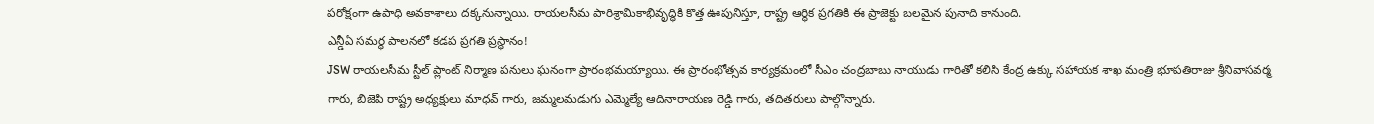పరోక్షంగా ఉపాధి అవకాశాలు దక్కనున్నాయి. రాయలసీమ పారిశ్రామికాభివృద్ధికి కొత్త ఊపునిస్తూ, రాష్ట్ర ఆర్థిక ప్రగతికి ఈ ప్రాజెక్టు బలమైన పునాది కానుంది.
ఎన్డీఏ సమర్థ పాలనలో కడప ప్రగతి ప్రస్థానం!
JSW రాయలసీమ స్టీల్ ప్లాంట్ నిర్మాణ పనులు ఘనంగా ప్రారంభమయ్యాయి. ఈ ప్రారంభోత్సవ కార్యక్రమంలో సీఎం చంద్రబాబు నాయుడు గారితో కలిసి కేంద్ర ఉక్కు సహాయక శాఖ మంత్రి భూపతిరాజు శ్రీనివాసవర్మ గారు, బిజెపి రాష్ట్ర అధ్యక్షులు మాధవ్ గారు, జమ్మలమడుగు ఎమ్మెల్యే ఆదినారాయణ రెడ్డి గారు, తదితరులు పాల్గొన్నారు.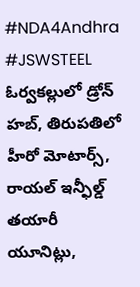#NDA4Andhra #JSWSTEEL
ఓర్వకల్లులో డ్రోన్ హబ్, తిరుపతిలో హీరో మోటార్స్, రాయల్ ఇన్ఫీల్డ్ తయారీ యూనిట్లు,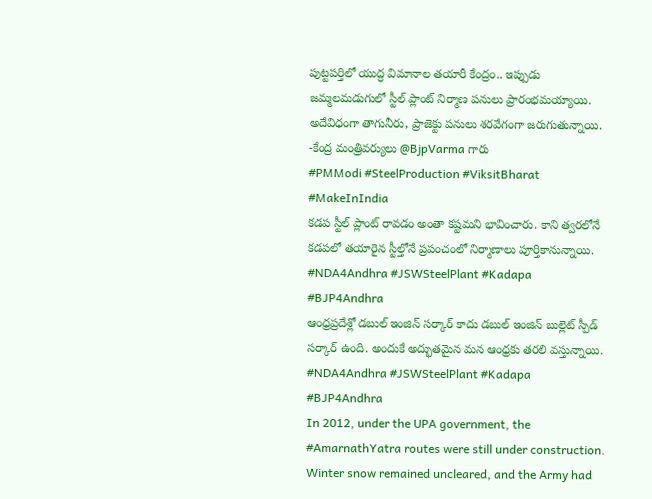పుట్టపర్తిలో యుద్ధ విమానాల తయారీ కేంద్రం.. ఇప్పుడు జమ్మలమడుగులో స్టీల్ ప్లాంట్ నిర్మాణ పనులు ప్రారంభమయ్యాయి. అదేవిధంగా తాగునీరు, ప్రాజెక్టు పనులు శరవేగంగా జరుగుతున్నాయి.
-కేంద్ర మంత్రివర్యులు @BjpVarma గారు
#PMModi #SteelProduction #ViksitBharat #MakeInIndia
కడప స్టీల్ ప్లాంట్ రావడం అంతా కష్టమని భావించారు. కాని త్వరలోనే కడపలో తయారైన స్టీల్తోనే ప్రపంచంలో నిర్మాణాలు పూర్తికానున్నాయి.
#NDA4Andhra #JSWSteelPlant #Kadapa #BJP4Andhra
ఆంధ్రప్రదేశ్లో డబుల్ ఇంజిన్ సర్కార్ కాదు డబుల్ ఇంజిన్ బుల్లెట్ స్పీడ్ సర్కార్ ఉంది. అందుకే అద్భుతమైన మన ఆంధ్రకు తరలి వస్తున్నాయి.
#NDA4Andhra #JSWSteelPlant #Kadapa #BJP4Andhra
In 2012, under the UPA government, the #AmarnathYatra routes were still under construction.
Winter snow remained uncleared, and the Army had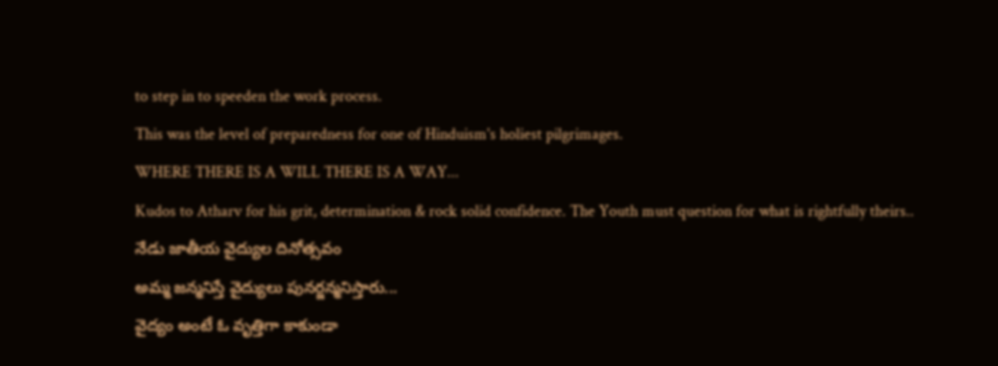to step in to speeden the work process.
This was the level of preparedness for one of Hinduism's holiest pilgrimages.
WHERE THERE IS A WILL THERE IS A WAY...
Kudos to Atharv for his grit, determination & rock solid confidence. The Youth must question for what is rightfully theirs..
నేడు జాతీయ వైద్యుల దినోత్సవం
అమ్మ జన్మనిస్తే వైద్యులు పునర్జన్మనిస్తారు...
వైద్యం అంటే ఓ వృత్తిగా కాకుండా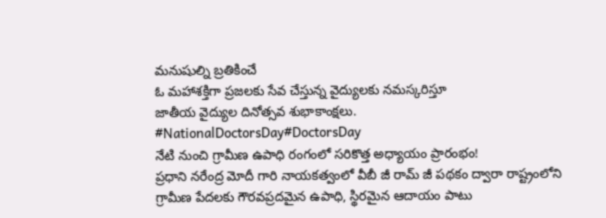మనుషుల్ని బ్రతికించే
ఓ మహాశక్తిగా ప్రజలకు సేవ చేస్తున్న వైద్యులకు నమస్కరిస్తూ
జాతీయ వైద్యుల దినోత్సవ శుభాకాంక్షలు.
#NationalDoctorsDay#DoctorsDay
నేటి నుంచి గ్రామీణ ఉపాధి రంగంలో సరికొత్త అధ్యాయం ప్రారంభం!
ప్రధాని నరేంద్ర మోదీ గారి నాయకత్వంలో వీబీ జీ రామ్ జీ పథకం ద్వారా రాష్ట్రంలోని గ్రామీణ పేదలకు గౌరవప్రదమైన ఉపాధి, స్థిరమైన ఆదాయం పాటు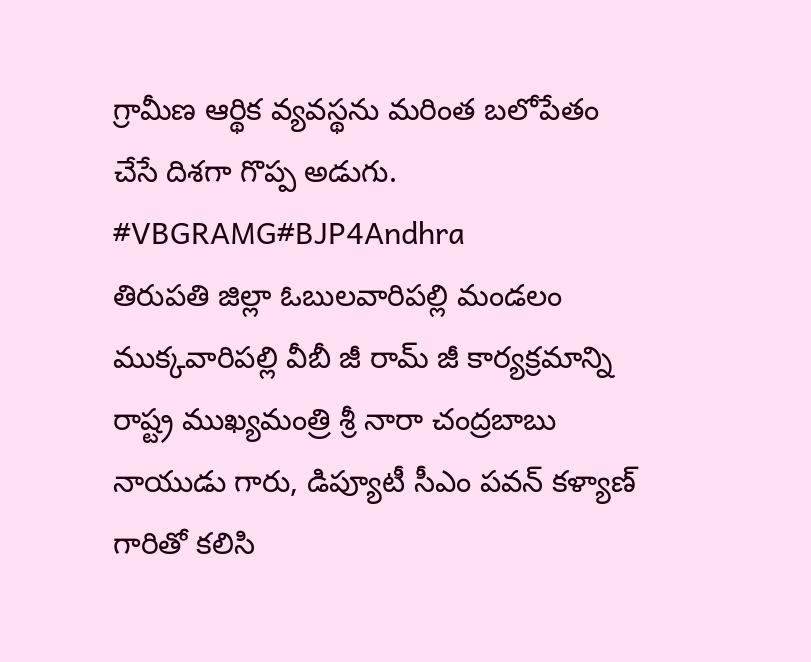గ్రామీణ ఆర్థిక వ్యవస్థను మరింత బలోపేతం చేసే దిశగా గొప్ప అడుగు.
#VBGRAMG#BJP4Andhra
తిరుపతి జిల్లా ఓబులవారిపల్లి మండలం ముక్కవారిపల్లి వీబీ జీ రామ్ జీ కార్యక్రమాన్ని రాష్ట్ర ముఖ్యమంత్రి శ్రీ నారా చంద్రబాబు నాయుడు గారు, డిప్యూటీ సీఎం పవన్ కళ్యాణ్ గారితో కలిసి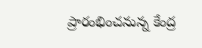ప్రారంభించనున్న కేంద్ర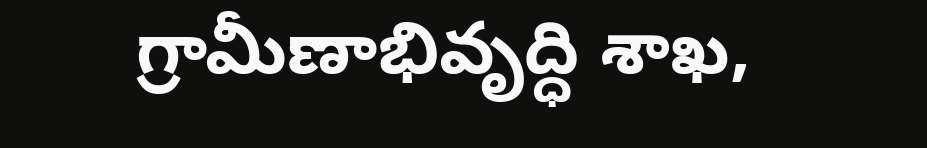గ్రామీణాభివృద్ధి శాఖ,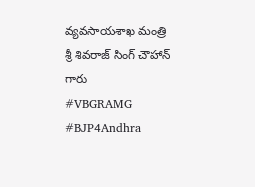వ్యవసాయశాఖ మంత్రి శ్రీ శివరాజ్ సింగ్ చౌహాన్ గారు
#VBGRAMG #BJP4Andhra